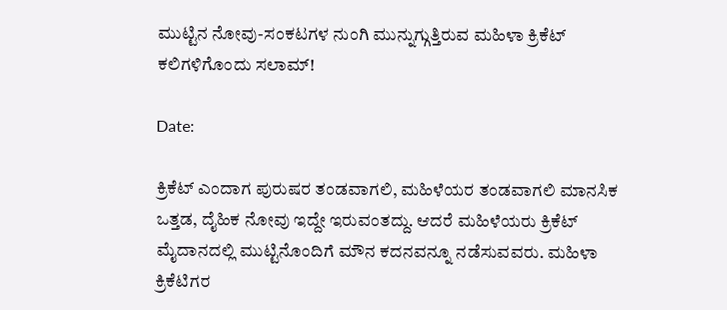ಮುಟ್ಟಿನ ನೋವು-ಸಂಕಟಗಳ ನುಂಗಿ ಮುನ್ನುಗ್ಗುತ್ತಿರುವ ಮಹಿಳಾ ಕ್ರಿಕೆಟ್ ಕಲಿಗಳಿಗೊಂದು ಸಲಾಮ್!

Date:

ಕ್ರಿಕೆಟ್ ಎಂದಾಗ ಪುರುಷರ ತಂಡವಾಗಲಿ, ಮಹಿಳೆಯರ ತಂಡವಾಗಲಿ ಮಾನಸಿಕ ಒತ್ತಡ, ದೈಹಿಕ ನೋವು ಇದ್ದೇ ಇರುವಂತದ್ದು. ಆದರೆ ಮಹಿಳೆಯರು ಕ್ರಿಕೆಟ್ ಮೈದಾನದಲ್ಲಿ ಮುಟ್ಟಿನೊಂದಿಗೆ ಮೌನ ಕದನವನ್ನೂ ನಡೆಸುವವರು. ಮಹಿಳಾ ಕ್ರಿಕೆಟಿಗರ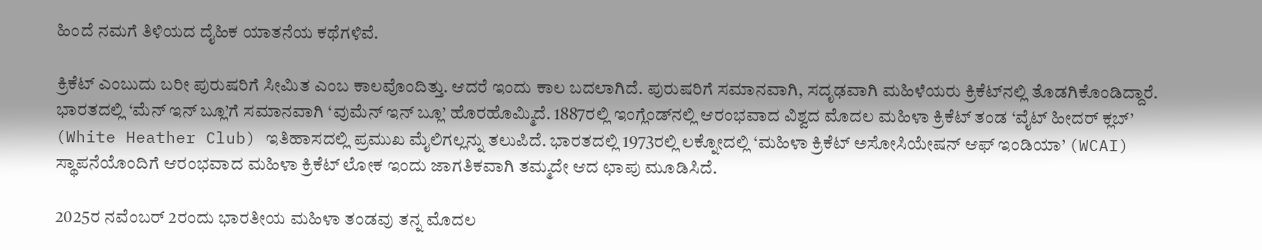ಹಿಂದೆ ನಮಗೆ ತಿಳಿಯದ ದೈಹಿಕ ಯಾತನೆಯ ಕಥೆಗಳಿವೆ.

ಕ್ರಿಕೆಟ್ ಎಂಬುದು ಬರೀ ಪುರುಷರಿಗೆ ಸೀಮಿತ ಎಂಬ ಕಾಲವೊಂದಿತ್ತು. ಆದರೆ ಇಂದು ಕಾಲ ಬದಲಾಗಿದೆ. ಪುರುಷರಿಗೆ ಸಮಾನವಾಗಿ, ಸದೃಢವಾಗಿ ಮಹಿಳೆಯರು ಕ್ರಿಕೆಟ್‌ನಲ್ಲಿ ತೊಡಗಿಕೊಂಡಿದ್ದಾರೆ. ಭಾರತದಲ್ಲಿ ‘ಮೆನ್ ಇನ್ ಬ್ಲೂ’ಗೆ ಸಮಾನವಾಗಿ ‘ವುಮೆನ್ ಇನ್ ಬ್ಲೂ’ ಹೊರಹೊಮ್ಮಿದೆ. 1887ರಲ್ಲಿ ಇಂಗ್ಲೆಂಡ್‌ನಲ್ಲಿ ಆರಂಭವಾದ ವಿಶ್ವದ ಮೊದಲ ಮಹಿಳಾ ಕ್ರಿಕೆಟ್ ತಂಡ ‘ವೈಟ್ ಹೀದರ್ ಕ್ಲಬ್’ (White Heather Club) ಇತಿಹಾಸದಲ್ಲಿ ಪ್ರಮುಖ ಮೈಲಿಗಲ್ಲನ್ನು ತಲುಪಿದೆ. ಭಾರತದಲ್ಲಿ 1973ರಲ್ಲಿ ಲಕ್ನೋದಲ್ಲಿ ‘ಮಹಿಳಾ ಕ್ರಿಕೆಟ್ ಅಸೋಸಿಯೇಷನ್ ಆಫ್ ಇಂಡಿಯಾ’ (WCAI) ಸ್ಥಾಪನೆಯೊಂದಿಗೆ ಆರಂಭವಾದ ಮಹಿಳಾ ಕ್ರಿಕೆಟ್ ಲೋಕ ಇಂದು ಜಾಗತಿಕವಾಗಿ ತಮ್ಮದೇ ಆದ ಛಾಪು ಮೂಡಿಸಿದೆ.

2025ರ ನವೆಂಬರ್‌ 2ರಂದು ಭಾರತೀಯ ಮಹಿಳಾ ತಂಡವು ತನ್ನ ಮೊದಲ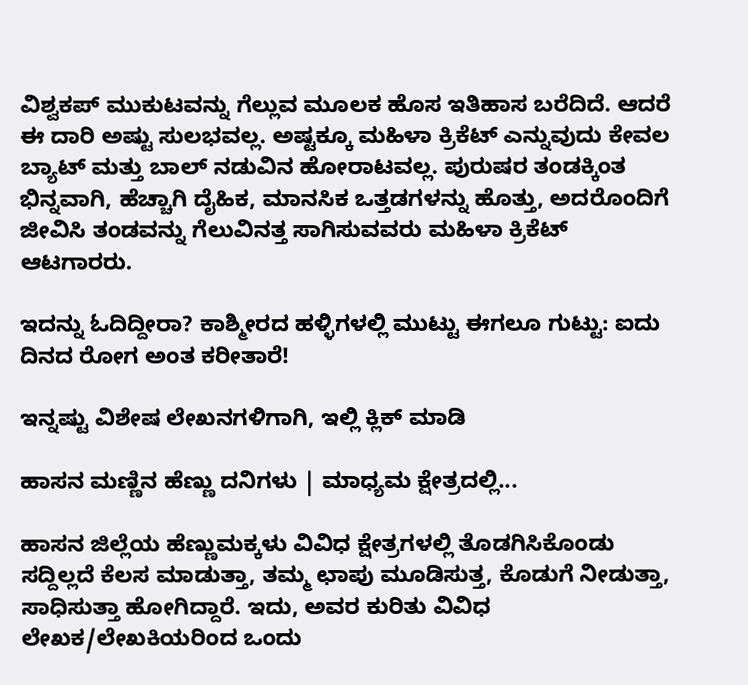ವಿಶ್ವಕಪ್ ಮುಕುಟವನ್ನು ಗೆಲ್ಲುವ ಮೂಲಕ ಹೊಸ ಇತಿಹಾಸ ಬರೆದಿದೆ. ಆದರೆ ಈ ದಾರಿ ಅಷ್ಟು ಸುಲಭವಲ್ಲ. ಅಷ್ಟಕ್ಕೂ ಮಹಿಳಾ ಕ್ರಿಕೆಟ್ ಎನ್ನುವುದು ಕೇವಲ ಬ್ಯಾಟ್ ಮತ್ತು ಬಾಲ್ ನಡುವಿನ ಹೋರಾಟವಲ್ಲ. ಪುರುಷರ ತಂಡಕ್ಕಿಂತ ಭಿನ್ನವಾಗಿ, ಹೆಚ್ಚಾಗಿ ದೈಹಿಕ, ಮಾನಸಿಕ ಒತ್ತಡಗಳನ್ನು ಹೊತ್ತು, ಅದರೊಂದಿಗೆ ಜೀವಿಸಿ ತಂಡವನ್ನು ಗೆಲುವಿನತ್ತ ಸಾಗಿಸುವವರು ಮಹಿಳಾ ಕ್ರಿಕೆಟ್ ಆಟಗಾರರು.

ಇದನ್ನು ಓದಿದ್ದೀರಾ? ಕಾಶ್ಮೀರದ ಹಳ್ಳಿಗಳಲ್ಲಿ ಮುಟ್ಟು ಈಗಲೂ ಗುಟ್ಟು: ಐದು ದಿನದ ರೋಗ ಅಂತ ಕರೀತಾರೆ!

ಇನ್ನಷ್ಟು ವಿಶೇಷ ಲೇಖನಗಳಿಗಾಗಿ, ಇಲ್ಲಿ ಕ್ಲಿಕ್ ಮಾಡಿ

ಹಾಸನ ಮಣ್ಣಿನ ಹೆಣ್ಣು ದನಿಗಳು | ಮಾಧ್ಯಮ ಕ್ಷೇತ್ರದಲ್ಲಿ...

ಹಾಸನ ಜಿಲ್ಲೆಯ ಹೆಣ್ಣುಮಕ್ಕಳು ವಿವಿಧ ಕ್ಷೇತ್ರಗಳಲ್ಲಿ ತೊಡಗಿಸಿಕೊಂಡು ಸದ್ದಿಲ್ಲದೆ ಕೆಲಸ ಮಾಡುತ್ತಾ, ತಮ್ಮ ಛಾಪು ಮೂಡಿಸುತ್ತ, ಕೊಡುಗೆ ನೀಡುತ್ತಾ, ಸಾಧಿಸುತ್ತಾ ಹೋಗಿದ್ದಾರೆ. ಇದು, ಅವರ ಕುರಿತು ವಿವಿಧ ಲೇಖಕ/ಲೇಖಕಿಯರಿಂದ ಒಂದು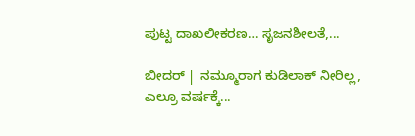ಪುಟ್ಟ ದಾಖಲೀಕರಣ… ಸೃಜನಶೀಲತೆ,...

ಬೀದರ್ | ನಮ್ಮೂರಾಗ ಕುಡಿಲಾಕ್ ನೀರಿಲ್ಲ, ಎಲ್ರೂ ವರ್ಷಕ್ಕೆ...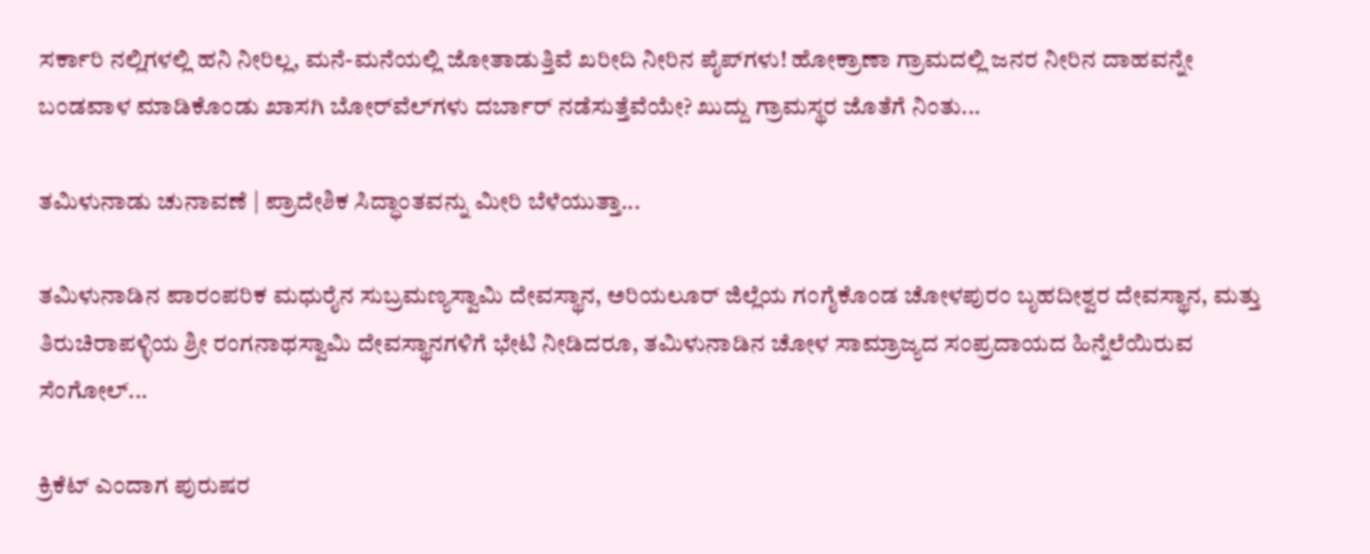ಸರ್ಕಾರಿ ನಲ್ಲಿಗಳಲ್ಲಿ ಹನಿ ನೀರಿಲ್ಲ, ಮನೆ-ಮನೆಯಲ್ಲಿ ಜೋತಾಡುತ್ತಿವೆ ಖರೀದಿ ನೀರಿನ ಪೈಪ್‌ಗಳು! ಹೋಕ್ರಾಣಾ ಗ್ರಾಮದಲ್ಲಿ ಜನರ ನೀರಿನ ದಾಹವನ್ನೇ ಬಂಡವಾಳ ಮಾಡಿಕೊಂಡು ಖಾಸಗಿ ಬೋರ್‌ವೆಲ್‌ಗಳು ದರ್ಬಾರ್‌ ನಡೆಸುತ್ತೆವೆಯೇ? ಖುದ್ದು ಗ್ರಾಮಸ್ಥರ ಜೊತೆಗೆ ನಿಂತು...

ತಮಿಳುನಾಡು ಚುನಾವಣೆ | ಪ್ರಾದೇಶಿಕ ಸಿದ್ಧಾಂತವನ್ನು ಮೀರಿ ಬೆಳೆಯುತ್ತಾ...

ತಮಿಳುನಾಡಿನ ಪಾರಂಪರಿಕ ಮಧುರೈನ ಸುಬ್ರಮಣ್ಯಸ್ವಾಮಿ ದೇವಸ್ಥಾನ, ಅರಿಯಲೂರ್ ಜಿಲ್ಲೆಯ ಗಂಗೈಕೊಂಡ ಚೋಳಪುರಂ ಬೃಹದೀಶ್ವರ ದೇವಸ್ಥಾನ, ಮತ್ತು ತಿರುಚಿರಾಪಳ್ಳಿಯ ಶ್ರೀ ರಂಗನಾಥಸ್ವಾಮಿ ದೇವಸ್ಥಾನಗಳಿಗೆ ಭೇಟಿ ನೀಡಿದರೂ, ತಮಿಳುನಾಡಿನ ಚೋಳ ಸಾಮ್ರಾಜ್ಯದ ಸಂಪ್ರದಾಯದ ಹಿನ್ನೆಲೆಯಿರುವ ಸೆಂಗೋಲ್...

ಕ್ರಿಕೆಟ್ ಎಂದಾಗ ಪುರುಷರ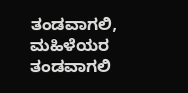ತಂಡವಾಗಲಿ, ಮಹಿಳೆಯರ ತಂಡವಾಗಲಿ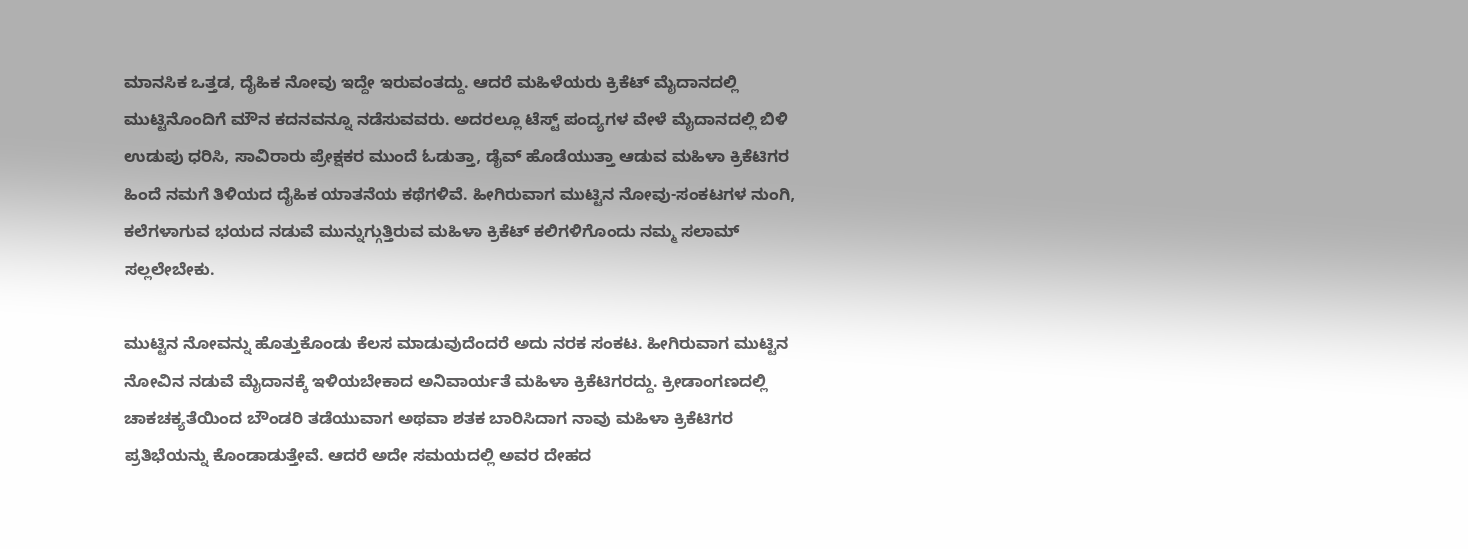ಮಾನಸಿಕ ಒತ್ತಡ, ದೈಹಿಕ ನೋವು ಇದ್ದೇ ಇರುವಂತದ್ದು. ಆದರೆ ಮಹಿಳೆಯರು ಕ್ರಿಕೆಟ್ ಮೈದಾನದಲ್ಲಿ ಮುಟ್ಟಿನೊಂದಿಗೆ ಮೌನ ಕದನವನ್ನೂ ನಡೆಸುವವರು. ಅದರಲ್ಲೂ ಟೆಸ್ಟ್ ಪಂದ್ಯಗಳ ವೇಳೆ ಮೈದಾನದಲ್ಲಿ ಬಿಳಿ ಉಡುಪು ಧರಿಸಿ, ಸಾವಿರಾರು ಪ್ರೇಕ್ಷಕರ ಮುಂದೆ ಓಡುತ್ತಾ, ಡೈವ್ ಹೊಡೆಯುತ್ತಾ ಆಡುವ ಮಹಿಳಾ ಕ್ರಿಕೆಟಿಗರ ಹಿಂದೆ ನಮಗೆ ತಿಳಿಯದ ದೈಹಿಕ ಯಾತನೆಯ ಕಥೆಗಳಿವೆ. ಹೀಗಿರುವಾಗ ಮುಟ್ಟಿನ ನೋವು-ಸಂಕಟಗಳ ನುಂಗಿ, ಕಲೆಗಳಾಗುವ ಭಯದ ನಡುವೆ ಮುನ್ನುಗ್ಗುತ್ತಿರುವ ಮಹಿಳಾ ಕ್ರಿಕೆಟ್ ಕಲಿಗಳಿಗೊಂದು ನಮ್ಮ ಸಲಾಮ್ ಸಲ್ಲಲೇಬೇಕು.

ಮುಟ್ಟಿನ ನೋವನ್ನು ಹೊತ್ತುಕೊಂಡು ಕೆಲಸ ಮಾಡುವುದೆಂದರೆ ಅದು ನರಕ ಸಂಕಟ. ಹೀಗಿರುವಾಗ ಮುಟ್ಟಿನ ನೋವಿನ ನಡುವೆ ಮೈದಾನಕ್ಕೆ ಇಳಿಯಬೇಕಾದ ಅನಿವಾರ್ಯತೆ ಮಹಿಳಾ ಕ್ರಿಕೆಟಿಗರದ್ದು. ಕ್ರೀಡಾಂಗಣದಲ್ಲಿ ಚಾಕಚಕ್ಯತೆಯಿಂದ ಬೌಂಡರಿ ತಡೆಯುವಾಗ ಅಥವಾ ಶತಕ ಬಾರಿಸಿದಾಗ ನಾವು ಮಹಿಳಾ ಕ್ರಿಕೆಟಿಗರ ಪ್ರತಿಭೆಯನ್ನು ಕೊಂಡಾಡುತ್ತೇವೆ. ಆದರೆ ಅದೇ ಸಮಯದಲ್ಲಿ ಅವರ ದೇಹದ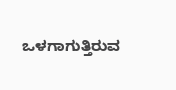ಒಳಗಾಗುತ್ತಿರುವ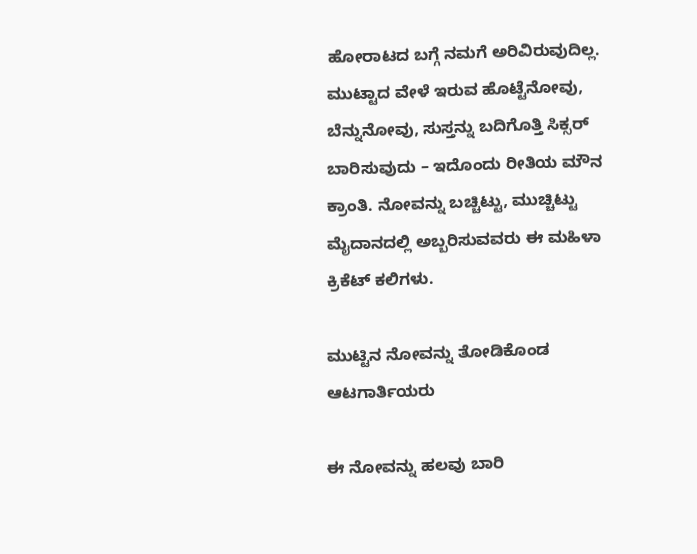ಹೋರಾಟದ ಬಗ್ಗೆ ನಮಗೆ ಅರಿವಿರುವುದಿಲ್ಲ. ಮುಟ್ಟಾದ ವೇಳೆ ಇರುವ ಹೊಟ್ಟೆನೋವು, ಬೆನ್ನುನೋವು, ಸುಸ್ತನ್ನು ಬದಿಗೊತ್ತಿ ಸಿಕ್ಸರ್ ಬಾರಿಸುವುದು – ಇದೊಂದು ರೀತಿಯ ಮೌನ ಕ್ರಾಂತಿ. ನೋವನ್ನು ಬಚ್ಚಿಟ್ಟು, ಮುಚ್ಚಿಟ್ಟು ಮೈದಾನದಲ್ಲಿ ಅಬ್ಬರಿಸುವವರು ಈ ಮಹಿಳಾ ಕ್ರಿಕೆಟ್ ಕಲಿಗಳು.

ಮುಟ್ಟಿನ ನೋವನ್ನು ತೋಡಿಕೊಂಡ ಆಟಗಾರ್ತಿಯರು

ಈ ನೋವನ್ನು ಹಲವು ಬಾರಿ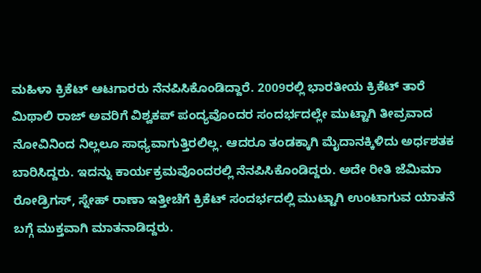ಮಹಿಳಾ ಕ್ರಿಕೆಟ್ ಆಟಗಾರರು ನೆನಪಿಸಿಕೊಂಡಿದ್ದಾರೆ. 2009ರಲ್ಲಿ ಭಾರತೀಯ ಕ್ರಿಕೆಟ್ ತಾರೆ ಮಿಥಾಲಿ ರಾಜ್ ಅವರಿಗೆ ವಿಶ್ವಕಪ್ ಪಂದ್ಯವೊಂದರ ಸಂದರ್ಭದಲ್ಲೇ ಮುಟ್ಟಾಗಿ ತೀವ್ರವಾದ ನೋವಿನಿಂದ ನಿಲ್ಲಲೂ ಸಾಧ್ಯವಾಗುತ್ತಿರಲಿಲ್ಲ. ಆದರೂ ತಂಡಕ್ಕಾಗಿ ಮೈದಾನಕ್ಕಿಳಿದು ಅರ್ಧಶತಕ ಬಾರಿಸಿದ್ದರು. ಇದನ್ನು ಕಾರ್ಯಕ್ರಮವೊಂದರಲ್ಲಿ ನೆನಪಿಸಿಕೊಂಡಿದ್ದರು. ಅದೇ ರೀತಿ ಜೆಮಿಮಾ ರೋಡ್ರಿಗಸ್, ಸ್ನೇಹ್ ರಾಣಾ ಇತ್ತೀಚೆಗೆ ಕ್ರಿಕೆಟ್ ಸಂದರ್ಭದಲ್ಲಿ ಮುಟ್ಟಾಗಿ ಉಂಟಾಗುವ ಯಾತನೆ ಬಗ್ಗೆ ಮುಕ್ತವಾಗಿ ಮಾತನಾಡಿದ್ದರು.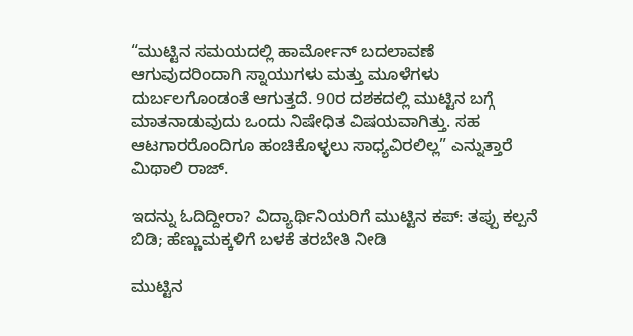“ಮುಟ್ಟಿನ ಸಮಯದಲ್ಲಿ ಹಾರ್ಮೋನ್ ಬದಲಾವಣೆ ಆಗುವುದರಿಂದಾಗಿ ಸ್ನಾಯುಗಳು ಮತ್ತು ಮೂಳೆಗಳು ದುರ್ಬಲಗೊಂಡಂತೆ ಆಗುತ್ತದೆ. 90ರ ದಶಕದಲ್ಲಿ ಮುಟ್ಟಿನ ಬಗ್ಗೆ ಮಾತನಾಡುವುದು ಒಂದು ನಿಷೇಧಿತ ವಿಷಯವಾಗಿತ್ತು. ಸಹ ಆಟಗಾರರೊಂದಿಗೂ ಹಂಚಿಕೊಳ್ಳಲು ಸಾಧ್ಯವಿರಲಿಲ್ಲ” ಎನ್ನುತ್ತಾರೆ ಮಿಥಾಲಿ ರಾಜ್.

ಇದನ್ನು ಓದಿದ್ದೀರಾ? ವಿದ್ಯಾರ್ಥಿನಿಯರಿಗೆ ಮುಟ್ಟಿನ ಕಪ್: ತಪ್ಪು ಕಲ್ಪನೆ ಬಿಡಿ; ಹೆಣ್ಣುಮಕ್ಕಳಿಗೆ ಬಳಕೆ ತರಬೇತಿ ನೀಡಿ

ಮುಟ್ಟಿನ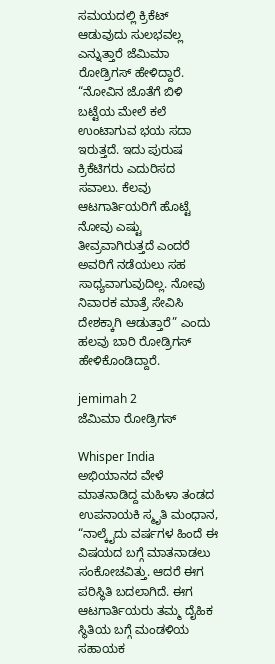ಸಮಯದಲ್ಲಿ ಕ್ರಿಕೆಟ್ ಆಡುವುದು ಸುಲಭವಲ್ಲ ಎನ್ನುತ್ತಾರೆ ಜೆಮಿಮಾ ರೋಡ್ರಿಗಸ್ ಹೇಳಿದ್ದಾರೆ. “ನೋವಿನ ಜೊತೆಗೆ ಬಿಳಿ ಬಟ್ಟೆಯ ಮೇಲೆ ಕಲೆ ಉಂಟಾಗುವ ಭಯ ಸದಾ ಇರುತ್ತದೆ. ಇದು ಪುರುಷ ಕ್ರಿಕೆಟಿಗರು ಎದುರಿಸದ ಸವಾಲು. ಕೆಲವು ಆಟಗಾರ್ತಿಯರಿಗೆ ಹೊಟ್ಟೆ ನೋವು ಎಷ್ಟು ತೀವ್ರವಾಗಿರುತ್ತದೆ ಎಂದರೆ ಅವರಿಗೆ ನಡೆಯಲು ಸಹ ಸಾಧ್ಯವಾಗುವುದಿಲ್ಲ. ನೋವು ನಿವಾರಕ ಮಾತ್ರೆ ಸೇವಿಸಿ ದೇಶಕ್ಕಾಗಿ ಆಡುತ್ತಾರೆ” ಎಂದು ಹಲವು ಬಾರಿ ರೋಡ್ರಿಗಸ್ ಹೇಳಿಕೊಂಡಿದ್ದಾರೆ.

jemimah 2
ಜೆಮಿಮಾ ರೋಡ್ರಿಗಸ್

Whisper India ಅಭಿಯಾನದ ವೇಳೆ ಮಾತನಾಡಿದ್ದ ಮಹಿಳಾ ತಂಡದ ಉಪನಾಯಕಿ ಸ್ಮೃತಿ ಮಂಧಾನ, “ನಾಲ್ಕೈದು ವರ್ಷಗಳ ಹಿಂದೆ ಈ ವಿಷಯದ ಬಗ್ಗೆ ಮಾತನಾಡಲು ಸಂಕೋಚವಿತ್ತು. ಆದರೆ ಈಗ ಪರಿಸ್ಥಿತಿ ಬದಲಾಗಿದೆ. ಈಗ ಆಟಗಾರ್ತಿಯರು ತಮ್ಮ ದೈಹಿಕ ಸ್ಥಿತಿಯ ಬಗ್ಗೆ ಮಂಡಳಿಯ ಸಹಾಯಕ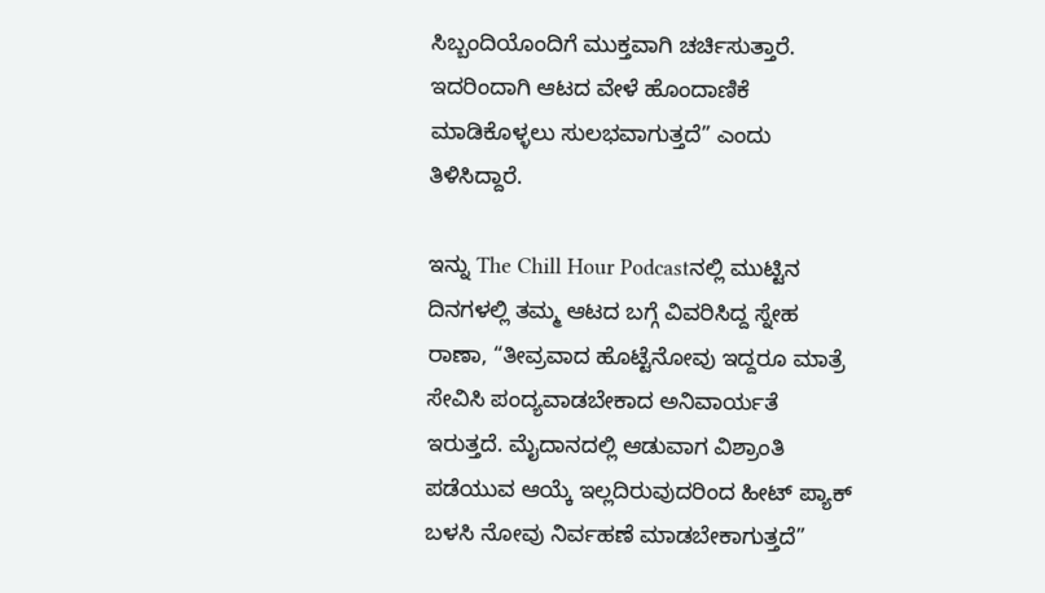ಸಿಬ್ಬಂದಿಯೊಂದಿಗೆ ಮುಕ್ತವಾಗಿ ಚರ್ಚಿಸುತ್ತಾರೆ. ಇದರಿಂದಾಗಿ ಆಟದ ವೇಳೆ ಹೊಂದಾಣಿಕೆ ಮಾಡಿಕೊಳ್ಳಲು ಸುಲಭವಾಗುತ್ತದೆ” ಎಂದು ತಿಳಿಸಿದ್ದಾರೆ.

ಇನ್ನು The Chill Hour Podcastನಲ್ಲಿ ಮುಟ್ಟಿನ ದಿನಗಳಲ್ಲಿ ತಮ್ಮ ಆಟದ ಬಗ್ಗೆ ವಿವರಿಸಿದ್ದ ಸ್ನೇಹ ರಾಣಾ, “ತೀವ್ರವಾದ ಹೊಟ್ಟೆನೋವು ಇದ್ದರೂ ಮಾತ್ರೆ ಸೇವಿಸಿ ಪಂದ್ಯವಾಡಬೇಕಾದ ಅನಿವಾರ್ಯತೆ ಇರುತ್ತದೆ. ಮೈದಾನದಲ್ಲಿ ಆಡುವಾಗ ವಿಶ್ರಾಂತಿ ಪಡೆಯುವ ಆಯ್ಕೆ ಇಲ್ಲದಿರುವುದರಿಂದ ಹೀಟ್ ಪ್ಯಾಕ್ ಬಳಸಿ ನೋವು ನಿರ್ವಹಣೆ ಮಾಡಬೇಕಾಗುತ್ತದೆ”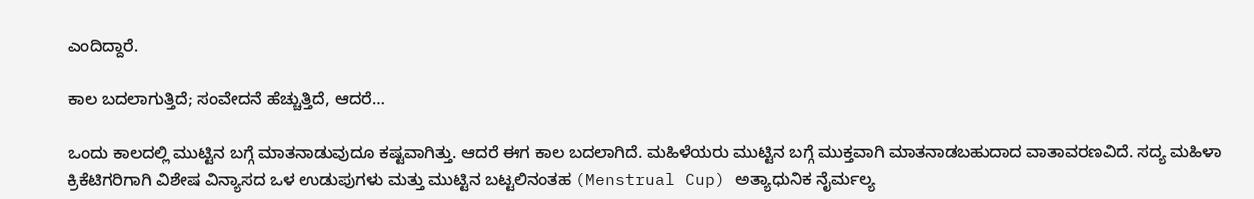ಎಂದಿದ್ದಾರೆ.

ಕಾಲ ಬದಲಾಗುತ್ತಿದೆ; ಸಂವೇದನೆ ಹೆಚ್ಚುತ್ತಿದೆ, ಆದರೆ…

ಒಂದು ಕಾಲದಲ್ಲಿ ಮುಟ್ಟಿನ ಬಗ್ಗೆ ಮಾತನಾಡುವುದೂ ಕಷ್ಟವಾಗಿತ್ತು. ಆದರೆ ಈಗ ಕಾಲ ಬದಲಾಗಿದೆ. ಮಹಿಳೆಯರು ಮುಟ್ಟಿನ ಬಗ್ಗೆ ಮುಕ್ತವಾಗಿ ಮಾತನಾಡಬಹುದಾದ ವಾತಾವರಣವಿದೆ. ಸದ್ಯ ಮಹಿಳಾ ಕ್ರಿಕೆಟಿಗರಿಗಾಗಿ ವಿಶೇಷ ವಿನ್ಯಾಸದ ಒಳ ಉಡುಪುಗಳು ಮತ್ತು ಮುಟ್ಟಿನ ಬಟ್ಟಲಿನಂತಹ (Menstrual Cup) ಅತ್ಯಾಧುನಿಕ ನೈರ್ಮಲ್ಯ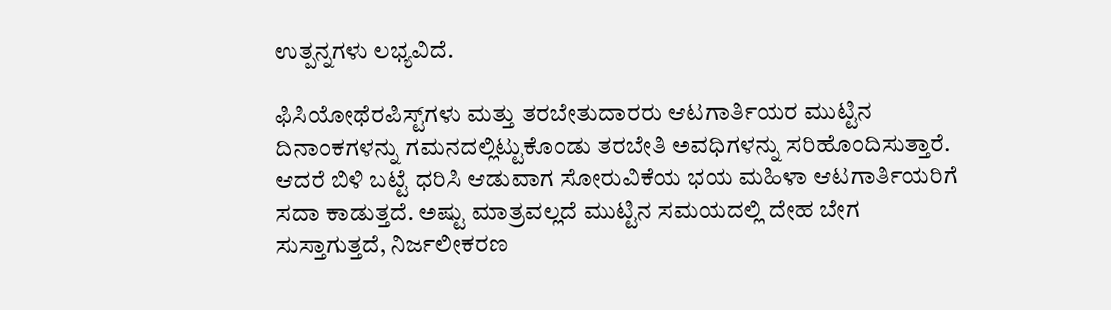ಉತ್ಪನ್ನಗಳು ಲಭ್ಯವಿದೆ.

ಫಿಸಿಯೋಥೆರಪಿಸ್ಟ್‌ಗಳು ಮತ್ತು ತರಬೇತುದಾರರು ಆಟಗಾರ್ತಿಯರ ಮುಟ್ಟಿನ ದಿನಾಂಕಗಳನ್ನು ಗಮನದಲ್ಲಿಟ್ಟುಕೊಂಡು ತರಬೇತಿ ಅವಧಿಗಳನ್ನು ಸರಿಹೊಂದಿಸುತ್ತಾರೆ. ಆದರೆ ಬಿಳಿ ಬಟ್ಟೆ ಧರಿಸಿ ಆಡುವಾಗ ಸೋರುವಿಕೆಯ ಭಯ ಮಹಿಳಾ ಆಟಗಾರ್ತಿಯರಿಗೆ ಸದಾ ಕಾಡುತ್ತದೆ. ಅಷ್ಟು ಮಾತ್ರವಲ್ಲದೆ ಮುಟ್ಟಿನ ಸಮಯದಲ್ಲಿ ದೇಹ ಬೇಗ ಸುಸ್ತಾಗುತ್ತದೆ, ನಿರ್ಜಲೀಕರಣ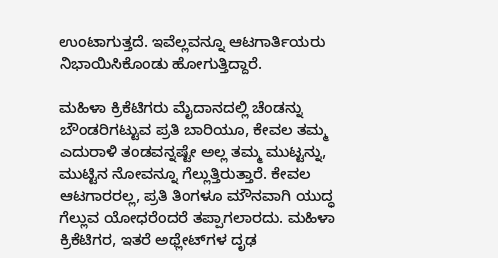ಉಂಟಾಗುತ್ತದೆ. ಇವೆಲ್ಲವನ್ನೂ ಆಟಗಾರ್ತಿಯರು ನಿಭಾಯಿಸಿಕೊಂಡು ಹೋಗುತ್ತಿದ್ದಾರೆ.

ಮಹಿಳಾ ಕ್ರಿಕೆಟಿಗರು ಮೈದಾನದಲ್ಲಿ ಚೆಂಡನ್ನು ಬೌಂಡರಿಗಟ್ಟುವ ಪ್ರತಿ ಬಾರಿಯೂ, ಕೇವಲ ತಮ್ಮ ಎದುರಾಳಿ ತಂಡವನ್ನಷ್ಟೇ ಅಲ್ಲ ತಮ್ಮ ಮುಟ್ಟನ್ನು, ಮುಟ್ಟಿನ ನೋವನ್ನೂ ಗೆಲ್ಲುತ್ತಿರುತ್ತಾರೆ. ಕೇವಲ ಆಟಗಾರರಲ್ಲ, ಪ್ರತಿ ತಿಂಗಳೂ ಮೌನವಾಗಿ ಯುದ್ಧ ಗೆಲ್ಲುವ ಯೋಧರೆಂದರೆ ತಪ್ಪಾಗಲಾರದು. ಮಹಿಳಾ ಕ್ರಿಕೆಟಿಗರ, ಇತರೆ ಅಥ್ಲೇಟ್‌ಗಳ ದೃಢ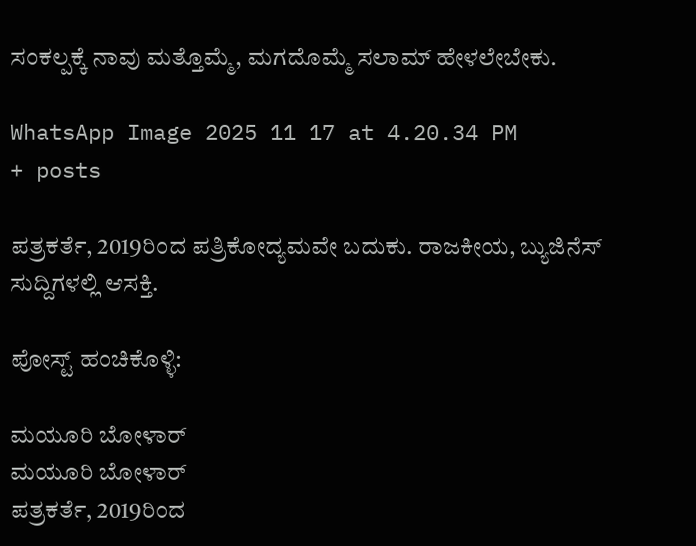ಸಂಕಲ್ಪಕ್ಕೆ ನಾವು ಮತ್ತೊಮ್ಮೆ, ಮಗದೊಮ್ಮೆ ಸಲಾಮ್ ಹೇಳಲೇಬೇಕು.

WhatsApp Image 2025 11 17 at 4.20.34 PM
+ posts

ಪತ್ರಕರ್ತೆ, 2019ರಿಂದ ಪತ್ರಿಕೋದ್ಯಮವೇ ಬದುಕು. ರಾಜಕೀಯ, ಬ್ಯುಜಿನೆಸ್‌ ಸುದ್ದಿಗಳಲ್ಲಿ ಆಸಕ್ತಿ.

ಪೋಸ್ಟ್ ಹಂಚಿಕೊಳ್ಳಿ:

ಮಯೂರಿ ಬೋಳಾರ್
ಮಯೂರಿ ಬೋಳಾರ್
ಪತ್ರಕರ್ತೆ, 2019ರಿಂದ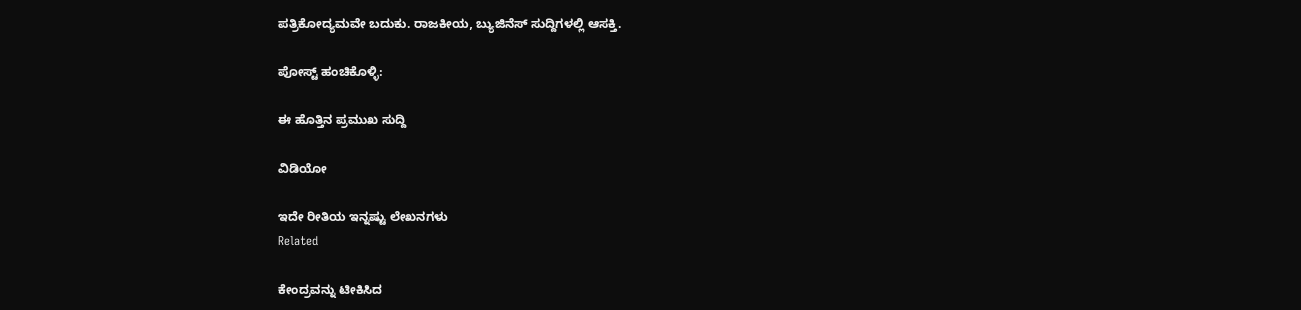ಪತ್ರಿಕೋದ್ಯಮವೇ ಬದುಕು. ರಾಜಕೀಯ, ಬ್ಯುಜಿನೆಸ್‌ ಸುದ್ದಿಗಳಲ್ಲಿ ಆಸಕ್ತಿ.

ಪೋಸ್ಟ್ ಹಂಚಿಕೊಳ್ಳಿ:

ಈ ಹೊತ್ತಿನ ಪ್ರಮುಖ ಸುದ್ದಿ

ವಿಡಿಯೋ

ಇದೇ ರೀತಿಯ ಇನ್ನಷ್ಟು ಲೇಖನಗಳು
Related

ಕೇಂದ್ರವನ್ನು ಟೀಕಿಸಿದ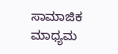ಸಾಮಾಜಿಕ ಮಾಧ್ಯಮ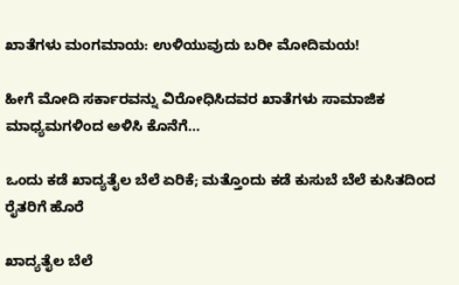ಖಾತೆಗಳು ಮಂಗಮಾಯ: ಉಳಿಯುವುದು ಬರೀ ಮೋದಿಮಯ!

ಹೀಗೆ ಮೋದಿ ಸರ್ಕಾರವನ್ನು ವಿರೋಧಿಸಿದವರ ಖಾತೆಗಳು ಸಾಮಾಜಿಕ ಮಾಧ್ಯಮಗಳಿಂದ ಅಳಿಸಿ ಕೊನೆಗೆ...

ಒಂದು ಕಡೆ ಖಾದ್ಯತೈಲ ಬೆಲೆ ಏರಿಕೆ; ಮತ್ತೊಂದು ಕಡೆ ಕುಸುಬೆ ಬೆಲೆ ಕುಸಿತದಿಂದ ರೈತರಿಗೆ ಹೊರೆ

ಖಾದ್ಯತೈಲ ಬೆಲೆ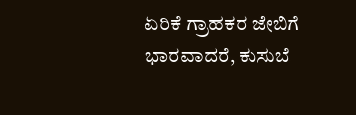ಏರಿಕೆ ಗ್ರಾಹಕರ ಜೇಬಿಗೆ ಭಾರವಾದರೆ, ಕುಸುಬೆ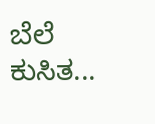ಬೆಲೆ ಕುಸಿತ...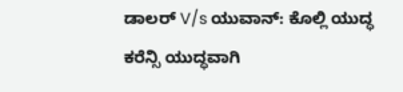ಡಾಲರ್ V/s ಯುವಾನ್: ಕೊಲ್ಲಿ ಯುದ್ಧ ಕರೆನ್ಸಿ ಯುದ್ಧವಾಗಿ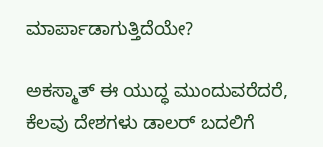ಮಾರ್ಪಾಡಾಗುತ್ತಿದೆಯೇ?

ಅಕಸ್ಮಾತ್ ಈ ಯುದ್ಧ ಮುಂದುವರೆದರೆ, ಕೆಲವು ದೇಶಗಳು ಡಾಲರ್ ಬದಲಿಗೆ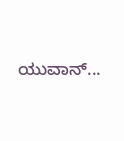ಯುವಾನ್...